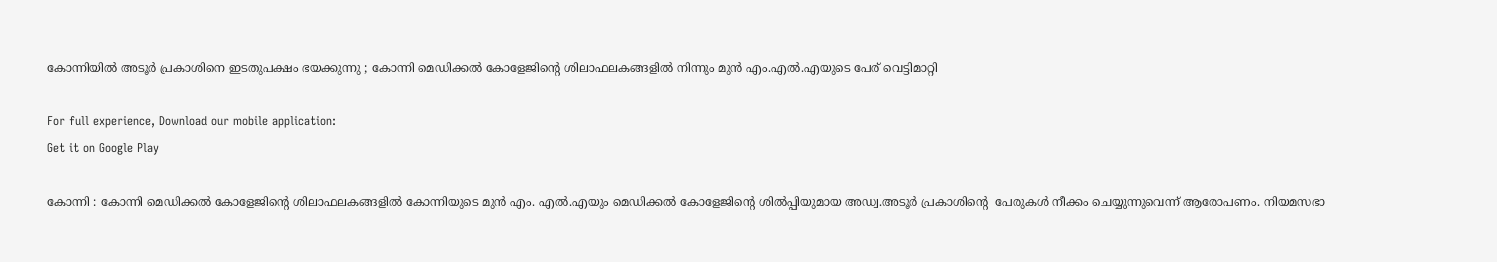കോന്നിയില്‍ അടൂര്‍ പ്രകാശിനെ ഇടതുപക്ഷം ഭയക്കുന്നു ; കോന്നി മെഡിക്കല്‍ കോളേജിന്റെ ശിലാഫലകങ്ങളില്‍ നിന്നും മുന്‍ എം.എല്‍.എയുടെ പേര് വെട്ടിമാറ്റി

For full experience, Download our mobile application:
Get it on Google Play

കോന്നി : കോന്നി മെഡിക്കല്‍ കോളേജിന്റെ ശിലാഫലകങ്ങളില്‍ കോന്നിയുടെ മുന്‍ എം. എല്‍.എയും മെഡിക്കല്‍ കോളേജിന്റെ ശില്‍പ്പിയുമായ അഡ്വ.അടൂര്‍ പ്രകാശിന്റെ  പേരുകള്‍ നീക്കം ചെയ്യുന്നുവെന്ന് ആരോപണം. നിയമസഭാ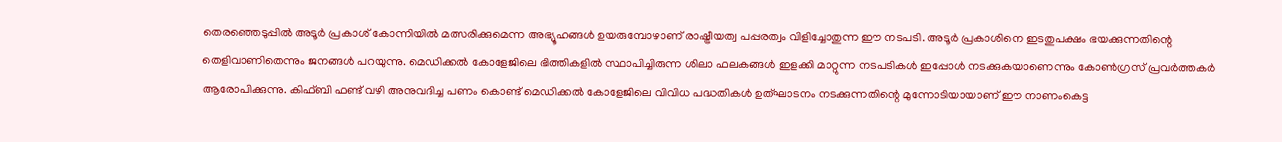തെരഞ്ഞെടുപ്പില്‍ അടൂര്‍ പ്രകാശ് കോന്നിയില്‍ മത്സരിക്കുമെന്ന അഭ്യൂഹങ്ങള്‍ ഉയരുമ്പോഴാണ് രാഷ്ട്രീയത്വ പപ്പരത്വം വിളിച്ചോതുന്ന ഈ നടപടി. അടൂര്‍ പ്രകാശിനെ ഇടതുപക്ഷം ഭയക്കുന്നതിന്റെ തെളിവാണിതെന്നും ജനങ്ങള്‍ പറയുന്നു. മെഡിക്കല്‍ കോളേജിലെ ഭിത്തികളില്‍ സ്ഥാപിച്ചിരുന്ന ശിലാ ഫലകങ്ങള്‍ ഇളക്കി മാറ്റുന്ന നടപടികള്‍ ഇപ്പോള്‍ നടക്കുകയാണെന്നും കോണ്‍ഗ്രസ് പ്രവര്‍ത്തകര്‍ ആരോപിക്കുന്നു. കിഫ്ബി ഫണ്ട് വഴി അനുവദിച്ച പണം കൊണ്ട് മെഡിക്കല്‍ കോളേജിലെ വിവിധ പദ്ധതികള്‍ ഉത്ഘാടനം നടക്കുന്നതിന്റെ മുന്നോടിയായാണ് ഈ നാണംകെട്ട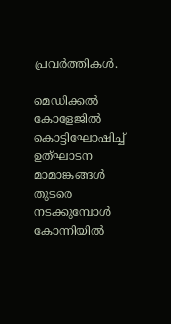പ്രവര്‍ത്തികള്‍.

മെഡിക്കല്‍ കോളേജില്‍ കൊട്ടിഘോഷിച്ച് ഉത്ഘാടന മാമാങ്കങ്ങള്‍ തുടരെ നടക്കുമ്പോള്‍ കോന്നിയില്‍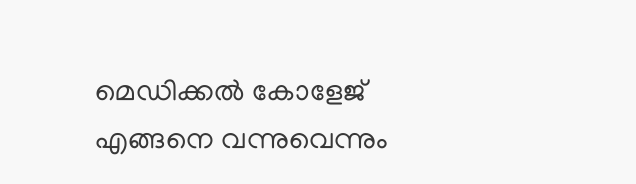മെഡിക്കല്‍ കോളേജ് എങ്ങനെ വന്നുവെന്നും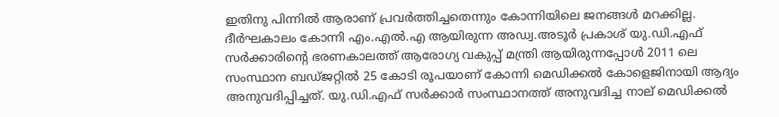ഇതിനു പിന്നില്‍ ആരാണ് പ്രവര്‍ത്തിച്ചതെന്നും കോന്നിയിലെ ജനങ്ങള്‍ മറക്കില്ല. ദീര്‍ഘകാലം കോന്നി എം.എല്‍.എ ആയിരുന്ന അഡ്വ.അടൂര്‍ പ്രകാശ് യു.ഡി.എഫ് സര്‍ക്കാരിന്റെ ഭരണകാലത്ത് ആരോഗ്യ വകുപ്പ് മന്ത്രി ആയിരുന്നപ്പോള്‍ 2011 ലെ  സംസ്ഥാന ബഡ്ജറ്റില്‍ 25 കോടി രൂപയാണ് കോന്നി മെഡിക്കല്‍ കോളെജിനായി ആദ്യം അനുവദിപ്പിച്ചത്. യു.ഡി.എഫ് സര്‍ക്കാര്‍ സംസ്ഥാനത്ത് അനുവദിച്ച നാല് മെഡിക്കല്‍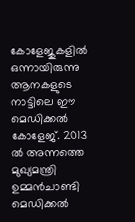കോളേജുകളില്‍ ഒന്നായിരുന്നു ആനകളുടെ നാട്ടിലെ ഈ മെഡിക്കല്‍ കോളേജ്. 2013 ല്‍ അന്നത്തെ മുഖ്യമന്ത്രി ഉമ്മന്‍ചാണ്ടി മെഡിക്കല്‍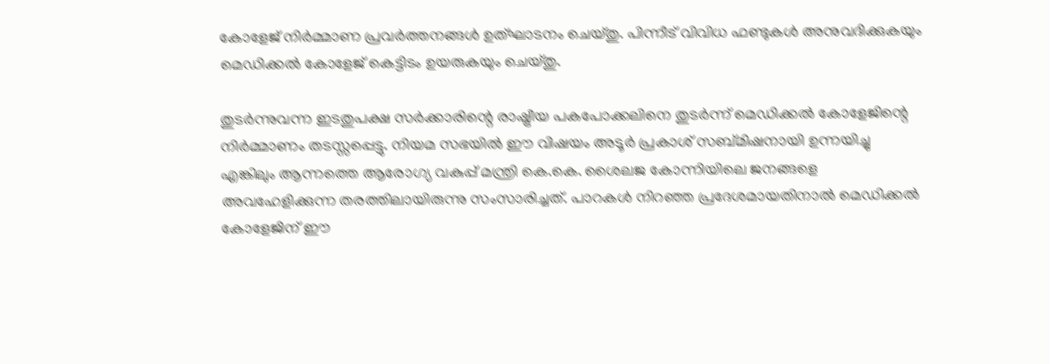കോളേജ് നിര്‍മ്മാണ പ്രവര്‍ത്തനങ്ങള്‍ ഉത്ഘാടനം ചെയ്തു. പിന്നീട് വിവിധ ഫണ്ടുകള്‍ അനുവദിക്കുകയും മെഡിക്കല്‍ കോളേജ് കെട്ടിടം ഉയരുകയും ചെയ്തു.

തുടര്‍ന്നുവന്ന ഇടതുപക്ഷ സര്‍ക്കാരിന്റെ രാഷ്ട്രീയ പകപോക്കലിനെ തുടര്‍ന്ന് മെഡിക്കല്‍ കോളേജിന്റെ നിര്‍മ്മാണം തടസ്സപ്പെട്ടു. നിയമ സഭയില്‍ ഈ വിഷയം അടൂര്‍ പ്രകാശ്‌ സബ്മിഷനായി ഉന്നയിച്ചു എങ്കിലും ആന്നത്തെ ആരോഗ്യ വകുപ്പ് മന്ത്രി കെ.കെ. ശൈലജ കോന്നിയിലെ ജനങ്ങളെ അവഹേളിക്കുന്ന തരത്തിലായിരുന്നു സംസാരിച്ചത്. പാറകള്‍ നിറഞ്ഞ പ്രദേശമായതിനാല്‍ മെഡിക്കല്‍ കോളേജിന് ഈ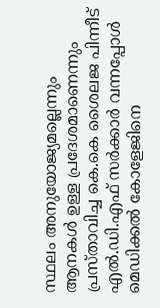സ്ഥലം അനുയോജ്യമല്ലെന്നും ആനകള്‍ ഉള്ള പ്രദേശമാണെന്നും പ്രസ്താവിച്ച കെ.കെ ശൈലജ പിന്നീട് എല്‍.ഡി.എഫ് സര്‍ക്കാര്‍ വന്നപ്പോള്‍ മെഡിക്കല്‍ കോളേജിനെ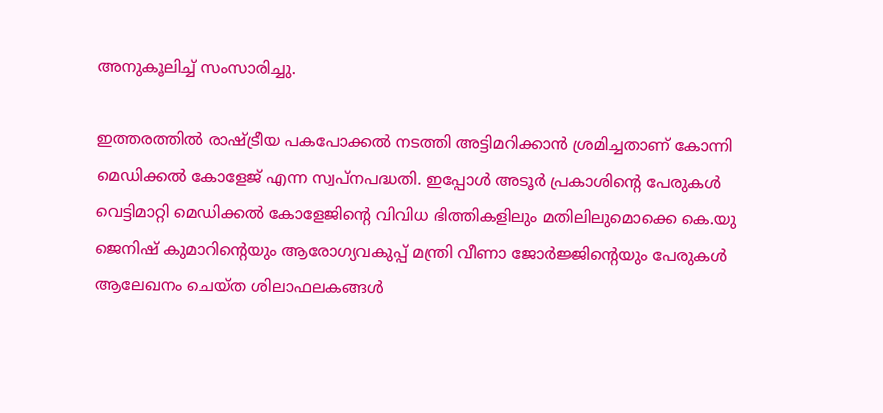അനുകൂലിച്ച് സംസാരിച്ചു.

ഇത്തരത്തില്‍ രാഷ്ട്രീയ പകപോക്കല്‍ നടത്തി അട്ടിമറിക്കാന്‍ ശ്രമിച്ചതാണ് കോന്നി മെഡിക്കല്‍ കോളേജ് എന്ന സ്വപ്നപദ്ധതി. ഇപ്പോള്‍ അടൂര്‍ പ്രകാശിന്റെ പേരുകള്‍ വെട്ടിമാറ്റി മെഡിക്കല്‍ കോളേജിന്റെ വിവിധ ഭിത്തികളിലും മതിലിലുമൊക്കെ കെ.യു ജെനിഷ് കുമാറിന്റെയും ആരോഗ്യവകുപ്പ് മന്ത്രി വീണാ ജോര്‍ജ്ജിന്റെയും പേരുകള്‍ ആലേഖനം ചെയ്ത ശിലാഫലകങ്ങള്‍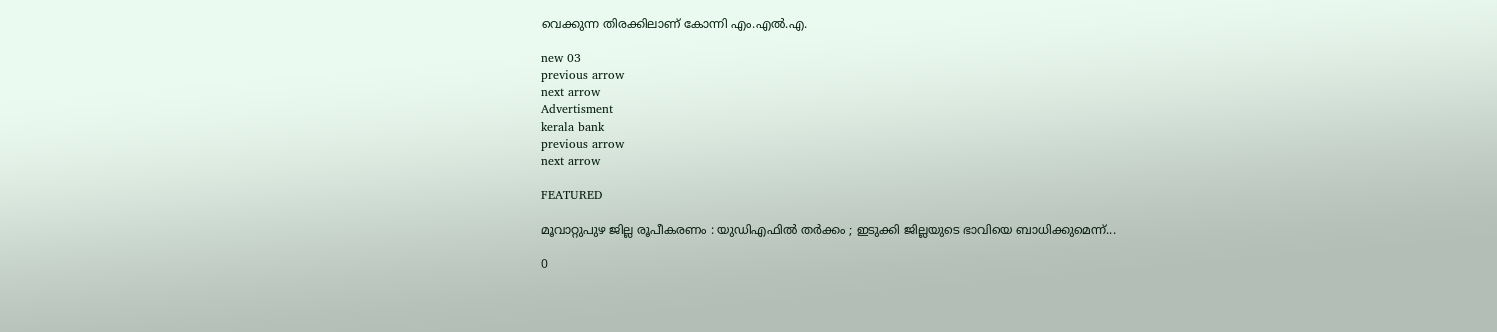വെക്കുന്ന തിരക്കിലാണ് കോന്നി എം.എല്‍.എ.

new 03
previous arrow
next arrow
Advertisment
kerala bank
previous arrow
next arrow

FEATURED

മൂവാറ്റുപുഴ ജില്ല രൂപീകരണം : യുഡിഎഫിൽ തർക്കം ; ഇടുക്കി ജില്ലയുടെ ഭാവിയെ ബാധിക്കുമെന്ന്...

0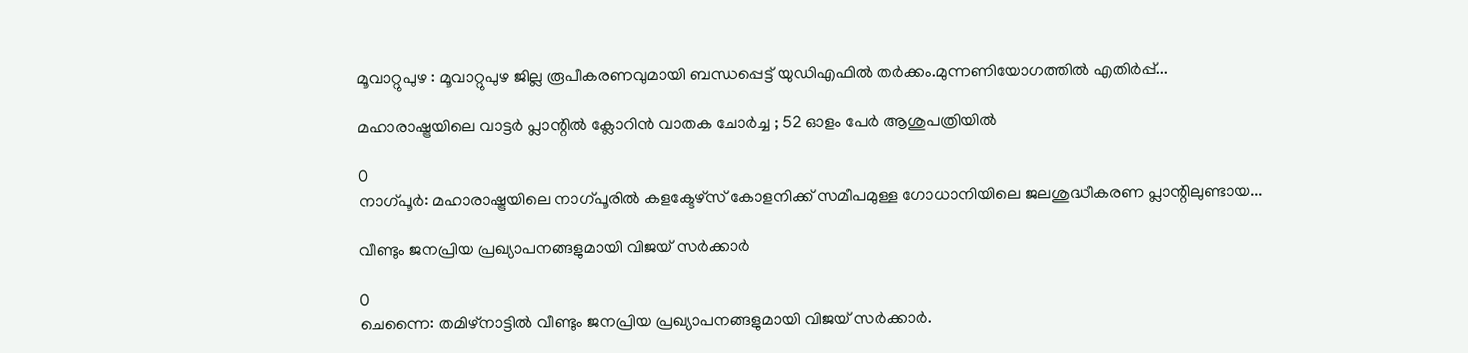മൂവാറ്റുപുഴ : മൂവാറ്റുപുഴ ജില്ല രൂപീകരണവുമായി ബന്ധപ്പെട്ട് യുഡിഎഫിൽ തർക്കം.മുന്നണിയോഗത്തിൽ എതിർപ്പ്...

മഹാരാഷ്ട്രയിലെ വാട്ടർ പ്ലാന്റിൽ ക്ലോറിൻ വാതക ചോർച്ച ; 52 ഓളം പേർ ആശുപത്രിയിൽ

0
നാഗ്പൂർ: മഹാരാഷ്ട്രയിലെ നാഗ്പൂരിൽ കളക്ടേഴ്സ് കോളനിക്ക് സമീപമുള്ള ഗോധാനിയിലെ ജലശുദ്ധീകരണ പ്ലാന്റിലുണ്ടായ...

വീണ്ടും ജനപ്രിയ പ്രഖ്യാപനങ്ങളുമായി വിജയ് സര്‍ക്കാര്‍

0
ചെന്നൈ: തമിഴ്‌നാട്ടില്‍ വീണ്ടും ജനപ്രിയ പ്രഖ്യാപനങ്ങളുമായി വിജയ് സര്‍ക്കാര്‍.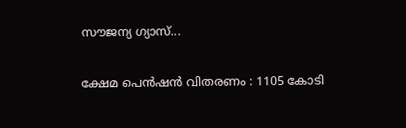സൗജന്യ ഗ്യാസ്...

ക്ഷേമ പെൻഷൻ വിതരണം : 1105 കോടി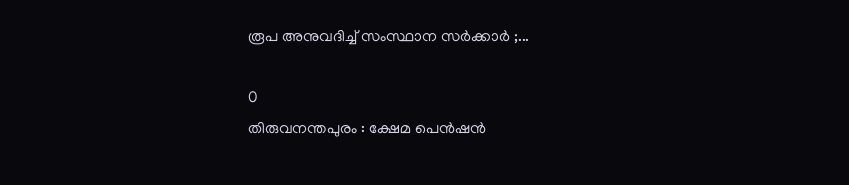രൂപ അനുവദിച്ച് സംസ്ഥാന സര്‍ക്കാര്‍ ;...

0
തിരുവനന്തപുരം : ക്ഷേമ പെൻഷൻ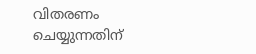വിതരണം ചെയ്യുന്നതിന്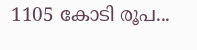1105 കോടി രൂപ...